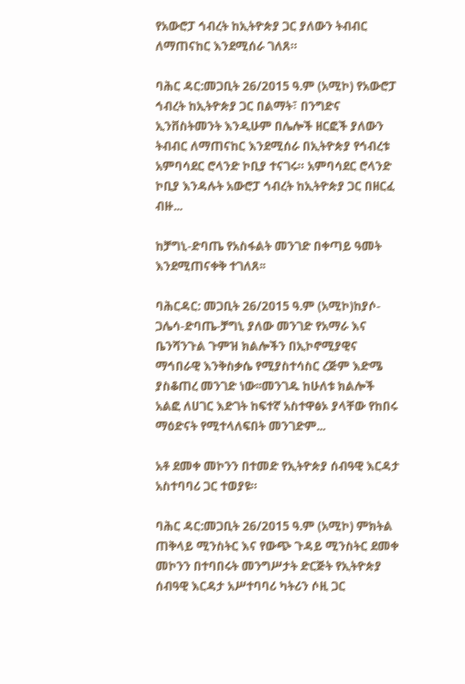የአውሮፓ ኅብረት ከኢትዮጵያ ጋር ያለውን ትብብር ለማጠናከር እንደሚሰራ ገለጸ።

ባሕር ዳር:መጋቢት 26/2015 ዓ.ም (አሚኮ) የአውሮፓ ኅብረት ከኢትዮጵያ ጋር በልማት፣ በንግድና ኢንቨስትመንት እንዲሁም በሌሎች ዘርፎች ያለውን ትብብር ለማጠናከር እንደሚሰራ በኢትዮጵያ የኅብረቱ አምባሳደር ሮላንድ ኮቢያ ተናገሩ። አምባሳደር ሮላንድ ኮቢያ እንዳሉት አውሮፓ ኅብረት ከኢትዮጵያ ጋር በዘርፈ ብዙ...

ከቻግኒ-ድባጤ የአስፋልት መንገድ በቀጣይ ዓመት እንደሚጠናቀቅ ተገለጸ፡፡

ባሕርዳር: መጋቢት 26/2015 ዓ.ም (አሚኮ)ከያሶ- ጋሌሳ-ድባጤ-ቻግኒ ያለው መንገድ የአማራ እና ቤንሻንጉል ጉምዝ ክልሎችን በኢኮኖሚያዊና ማኅበራዊ እንቅስቃሴ የሚያስተሳስር ረጅም እድሜ ያስቆጠረ መንገድ ነው፡፡መንገዱ ከሁለቱ ክልሎች አልፎ ለሀገር እድገት ከፍተኛ አስተዋፅኦ ያላቸው የከበሩ ማዕድናት የሚተላለፍበት መንገድም...

አቶ ደመቀ መኮንን በተመድ የኢትዮጵያ ሰብዓዊ እርዳታ አስተባባሪ ጋር ተወያዩ።

ባሕር ዳር:መጋቢት 26/2015 ዓ.ም (አሚኮ) ምክትል ጠቅላይ ሚንስትር እና የውጭ ጉዳይ ሚንስትር ደመቀ መኮንን በተባበሩት መንግሥታት ድርጅት የኢትዮጵያ ሰብዓዊ እርዳታ አሥተባባሪ ካትሪን ሶዚ ጋር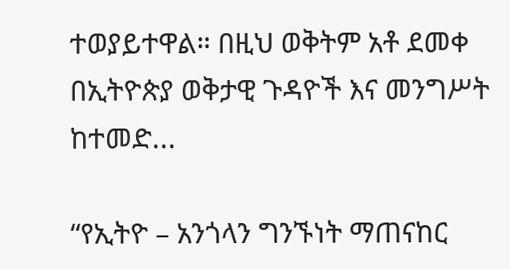ተወያይተዋል። በዚህ ወቅትም አቶ ደመቀ በኢትዮጵያ ወቅታዊ ጉዳዮች እና መንግሥት ከተመድ...

“የኢትዮ – አንጎላን ግንኙነት ማጠናከር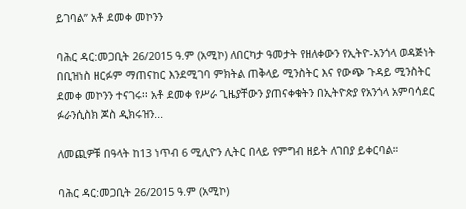ይገባል” አቶ ደመቀ መኮንን

ባሕር ዳር:መጋቢት 26/2015 ዓ.ም (አሚኮ) ለበርካታ ዓመታት የዘለቀውን የኢትዮ-አንጎላ ወዳጅነት በቢዝነስ ዘርፉም ማጠናከር እንደሚገባ ምክትል ጠቅላይ ሚንስትር እና የውጭ ጉዳይ ሚንስትር ደመቀ መኮንን ተናገሩ፡፡ አቶ ደመቀ የሥራ ጊዜያቸውን ያጠናቀቁትን በኢትዮጵያ የአንጎላ አምባሳደር ፉራንሲስክ ጆስ ዲክሩዝን...

ለመጪዎቹ በዓላት ከ13 ነጥብ 6 ሚሊዮን ሊትር በላይ የምግብ ዘይት ለገበያ ይቀርባል።

ባሕር ዳር:መጋቢት 26/2015 ዓ.ም (አሚኮ)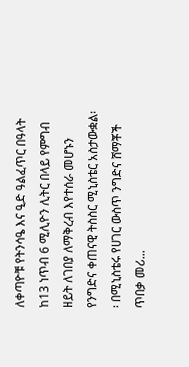ለቀጣዮቹ የትንሳዔ እና ዒድ ዓልፈጥር በዓላት ከ13 ነጥብ 6 ሚሊዮን ሊትር በላይ የምግብ ዘይት ለገበያ ለማቅረብ እየተሰራ መሆኑን የንግድና ቀጠናዊ ትስስር ሚኒስቴር አስታውቋል፡፡ በሚኒስቴሩ የሀገር ውስጥ ንግድና ሸማቾች ጥበቃ መሪ...